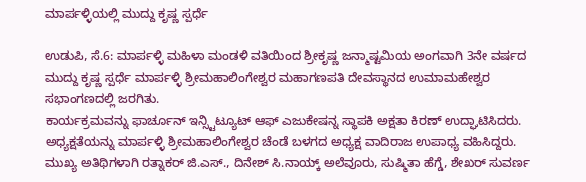ಮಾರ್ಪಳ್ಳಿಯಲ್ಲಿ ಮುದ್ದು ಕೃಷ್ಣ ಸ್ಪರ್ಧೆ

ಉಡುಪಿ, ಸೆ.6: ಮಾರ್ಪಳ್ಳಿ ಮಹಿಳಾ ಮಂಡಳಿ ವತಿಯಿಂದ ಶ್ರೀಕೃಷ್ಣ ಜನ್ಮಾಷ್ಟಮಿಯ ಅಂಗವಾಗಿ 3ನೇ ವರ್ಷದ ಮುದ್ದು ಕೃಷ್ಣ ಸ್ಪರ್ಧೆ ಮಾರ್ಪಳ್ಳಿ ಶ್ರೀಮಹಾಲಿಂಗೇಶ್ವರ ಮಹಾಗಣಪತಿ ದೇವಸ್ಥಾನದ ಉಮಾಮಹೇಶ್ವರ ಸಭಾಂಗಣದಲ್ಲಿ ಜರಗಿತು.
ಕಾರ್ಯಕ್ರಮವನ್ನು ಫಾರ್ಚೂನ್ ಇನ್ಸ್ಟಿಟ್ಯೂಟ್ ಆಫ್ ಎಜುಕೇಷನ್ನ ಸ್ಥಾಪಕಿ ಅಕ್ಷತಾ ಕಿರಣ್ ಉದ್ಘಾಟಿಸಿದರು. ಅಧ್ಯಕ್ಷತೆಯನ್ನು ಮಾರ್ಪಳ್ಳಿ ಶ್ರೀಮಹಾಲಿಂಗೇಶ್ವರ ಚೆಂಡೆ ಬಳಗದ ಅಧ್ಯಕ್ಷ ವಾದಿರಾಜ ಉಪಾಧ್ಯ ವಹಿಸಿದ್ದರು.
ಮುಖ್ಯ ಅತಿಥಿಗಳಾಗಿ ರತ್ನಾಕರ್ ಜಿ.ಎಸ್., ದಿನೇಶ್ ಸಿ.ನಾಯ್ಕ್ ಅಲೆವೂರು, ಸುಷ್ಮಿತಾ ಹೆಗ್ಡೆ, ಶೇಖರ್ ಸುವರ್ಣ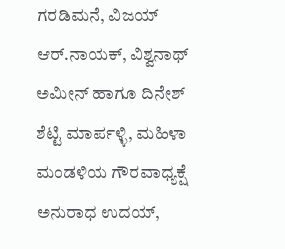ಗರಡಿಮನೆ, ವಿಜಯ್ ಆರ್.ನಾಯಕ್, ವಿಶ್ವನಾಥ್ ಅಮೀನ್ ಹಾಗೂ ದಿನೇಶ್ ಶೆಟ್ಟಿ ಮಾರ್ಪಳ್ಳಿ, ಮಹಿಳಾ ಮಂಡಳಿಯ ಗೌರವಾಧ್ಯಕ್ಷೆ ಅನುರಾಧ ಉದಯ್,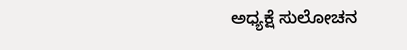ಅಧ್ಯಕ್ಷೆ ಸುಲೋಚನ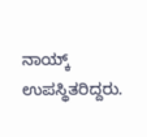ನಾಯ್ಕ್ ಉಪಸ್ಥಿತರಿದ್ದರು.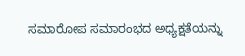ಸಮಾರೋಪ ಸಮಾರಂಭದ ಅಧ್ಯಕ್ಷತೆಯನ್ನು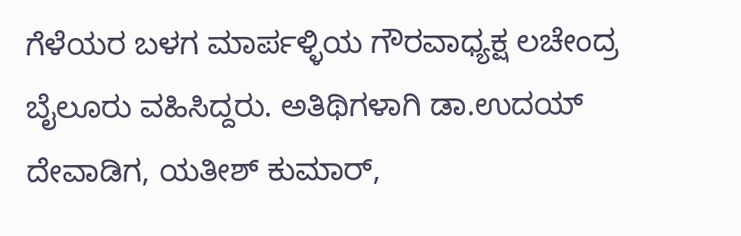ಗೆಳೆಯರ ಬಳಗ ಮಾರ್ಪಳ್ಳಿಯ ಗೌರವಾಧ್ಯಕ್ಷ ಲಚೇಂದ್ರ ಬೈಲೂರು ವಹಿಸಿದ್ದರು. ಅತಿಥಿಗಳಾಗಿ ಡಾ.ಉದಯ್ ದೇವಾಡಿಗ, ಯತೀಶ್ ಕುಮಾರ್,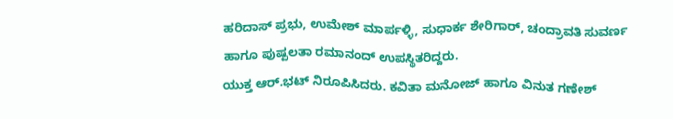ಹರಿದಾಸ್ ಪ್ರಭು, ಉಮೇಶ್ ಮಾರ್ಪಳ್ಳಿ, ಸುಧಾರ್ಕ ಶೇರಿಗಾರ್, ಚಂದ್ರಾವತಿ ಸುವರ್ಣ ಹಾಗೂ ಪುಷ್ಪಲತಾ ರಮಾನಂದ್ ಉಪಸ್ಥಿತರಿದ್ದರು.
ಯುಕ್ತ ಆರ್.ಭಟ್ ನಿರೂಪಿಸಿದರು. ಕವಿತಾ ಮನೋಜ್ ಹಾಗೂ ವಿನುತ ಗಣೇಶ್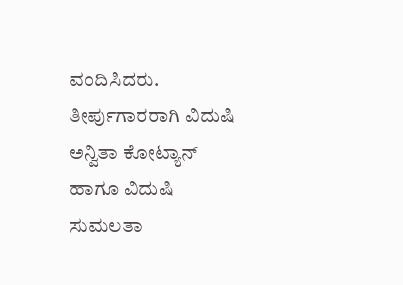ವಂದಿಸಿದರು. ತೀರ್ಪುಗಾರರಾಗಿ ವಿದುಷಿ ಅನ್ವಿತಾ ಕೋಟ್ಯಾನ್ ಹಾಗೂ ವಿದುಷಿ ಸುಮಲತಾ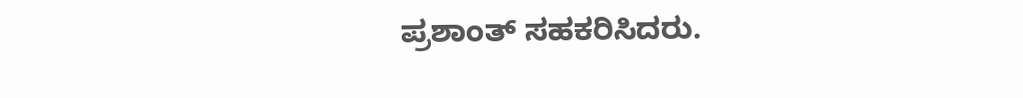ಪ್ರಶಾಂತ್ ಸಹಕರಿಸಿದರು.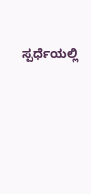ಸ್ಪರ್ಧೆಯಲ್ಲಿ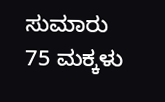ಸುಮಾರು 75 ಮಕ್ಕಳು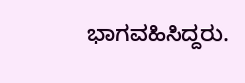ಭಾಗವಹಿಸಿದ್ದರು.